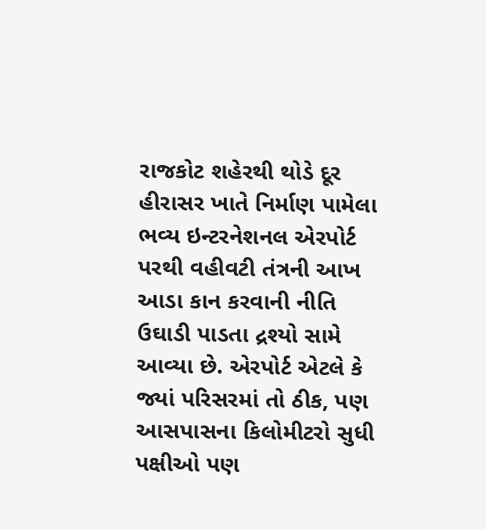રાજકોટ શહેરથી થોડે દૂર હીરાસર ખાતે નિર્માણ પામેલા ભવ્ય ઇન્ટરનેશનલ એરપોર્ટ પરથી વહીવટી તંત્રની આખ આડા કાન કરવાની નીતિ ઉઘાડી પાડતા દ્રશ્યો સામે આવ્યા છે. એરપોર્ટ એટલે કે જ્યાં પરિસરમાં તો ઠીક, પણ આસપાસના કિલોમીટરો સુધી પક્ષીઓ પણ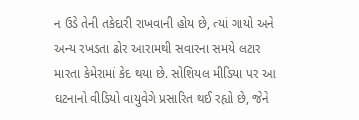ન ઉડે તેની તકેદારી રાખવાની હોય છે, ત્યાં ગાયો અને અન્ય રખડતા ઢોર આરામથી સવારના સમયે લટાર મારતા કેમેરામાં કેદ થયા છે. સોશિયલ મીડિયા પર આ ઘટનાનો વીડિયો વાયુવેગે પ્રસારિત થઈ રહ્યો છે, જેને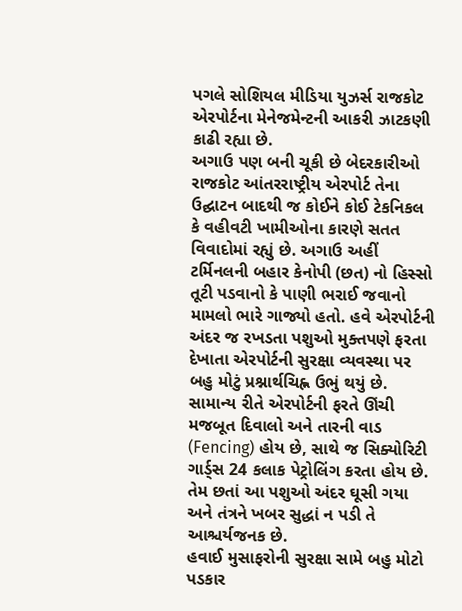પગલે સોશિયલ મીડિયા યુઝર્સ રાજકોટ એરપોર્ટના મેનેજમેન્ટની આકરી ઝાટકણી કાઢી રહ્યા છે.
અગાઉ પણ બની ચૂકી છે બેદરકારીઓ
રાજકોટ આંતરરાષ્ટ્રીય એરપોર્ટ તેના ઉદ્ઘાટન બાદથી જ કોઈને કોઈ ટેકનિકલ કે વહીવટી ખામીઓના કારણે સતત વિવાદોમાં રહ્યું છે. અગાઉ અહીં ટર્મિનલની બહાર કેનોપી (છત) નો હિસ્સો તૂટી પડવાનો કે પાણી ભરાઈ જવાનો મામલો ભારે ગાજ્યો હતો. હવે એરપોર્ટની અંદર જ રખડતા પશુઓ મુક્તપણે ફરતા દેખાતા એરપોર્ટની સુરક્ષા વ્યવસ્થા પર બહુ મોટું પ્રશ્નાર્થચિહ્ન ઉભું થયું છે. સામાન્ય રીતે એરપોર્ટની ફરતે ઊંચી મજબૂત દિવાલો અને તારની વાડ (Fencing) હોય છે, સાથે જ સિક્યોરિટી ગાર્ડ્સ 24 કલાક પેટ્રોલિંગ કરતા હોય છે. તેમ છતાં આ પશુઓ અંદર ઘૂસી ગયા અને તંત્રને ખબર સુદ્ધાં ન પડી તે આશ્ચર્યજનક છે.
હવાઈ મુસાફરોની સુરક્ષા સામે બહુ મોટો પડકાર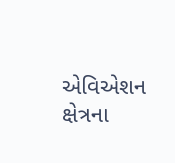એવિએશન ક્ષેત્રના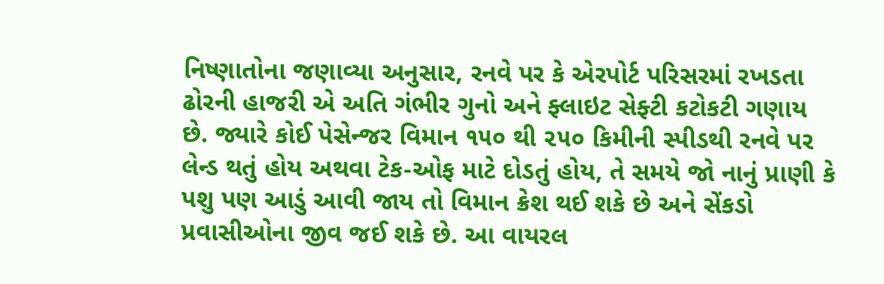નિષ્ણાતોના જણાવ્યા અનુસાર, રનવે પર કે એરપોર્ટ પરિસરમાં રખડતા ઢોરની હાજરી એ અતિ ગંભીર ગુનો અને ફ્લાઇટ સેફ્ટી કટોકટી ગણાય છે. જ્યારે કોઈ પેસેન્જર વિમાન ૧૫૦ થી ૨૫૦ કિમીની સ્પીડથી રનવે પર લેન્ડ થતું હોય અથવા ટેક-ઓફ માટે દોડતું હોય, તે સમયે જો નાનું પ્રાણી કે પશુ પણ આડું આવી જાય તો વિમાન ક્રેશ થઈ શકે છે અને સેંકડો પ્રવાસીઓના જીવ જઈ શકે છે. આ વાયરલ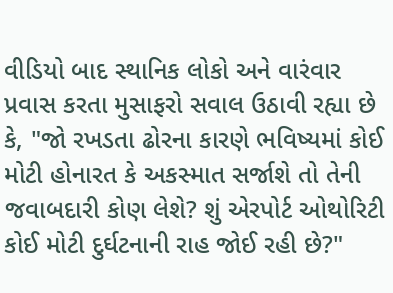વીડિયો બાદ સ્થાનિક લોકો અને વારંવાર પ્રવાસ કરતા મુસાફરો સવાલ ઉઠાવી રહ્યા છે કે, "જો રખડતા ઢોરના કારણે ભવિષ્યમાં કોઈ મોટી હોનારત કે અકસ્માત સર્જાશે તો તેની જવાબદારી કોણ લેશે? શું એરપોર્ટ ઓથોરિટી કોઈ મોટી દુર્ઘટનાની રાહ જોઈ રહી છે?"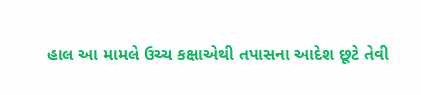હાલ આ મામલે ઉચ્ચ કક્ષાએથી તપાસના આદેશ છૂટે તેવી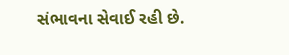સંભાવના સેવાઈ રહી છે.